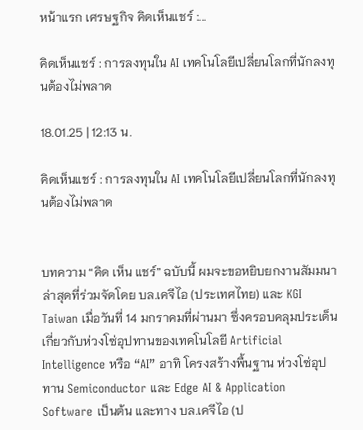หน้าแรก เศรษฐกิจ คิดเห็นแชร์ :...

คิดเห็นแชร์ : การลงทุนใน AI เทคโนโลยีเปลี่ยนโลกที่นักลงทุนต้องไม่พลาด

18.01.25 | 12:13 น.

คิดเห็นแชร์ : การลงทุนใน AI เทคโนโลยีเปลี่ยนโลกที่นักลงทุนต้องไม่พลาด


บทความ “คิด เห็น แชร์” ฉบับนี้ ผมจะขอหยิบยกงานสัมมนาล่าสุดที่ร่วมจัดโดย บล.เคจีไอ (ประเทศไทย) และ KGI Taiwan เมื่อวันที่ 14 มกราคมที่ผ่านมา ซึ่งครอบคลุมประเด็นเกี่ยวกับห่วงโซ่อุปทานของเทคโนโลยี Artificial Intelligence หรือ “AI” อาทิ โครงสร้างพื้นฐาน ห่วงโซ่อุปทาน Semiconductor และ Edge AI & Application Software เป็นต้น และทาง บล.เคจีไอ (ป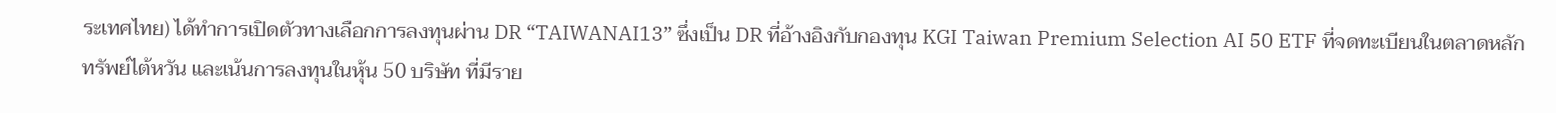ระเทศไทย) ได้ทำการเปิดตัวทางเลือกการลงทุนผ่าน DR “TAIWANAI13” ซึ่งเป็น DR ที่อ้างอิงกับกองทุน KGI Taiwan Premium Selection AI 50 ETF ที่จดทะเบียนในตลาดหลักทรัพย์ไต้หวัน และเน้นการลงทุนในหุ้น 50 บริษัท ที่มีราย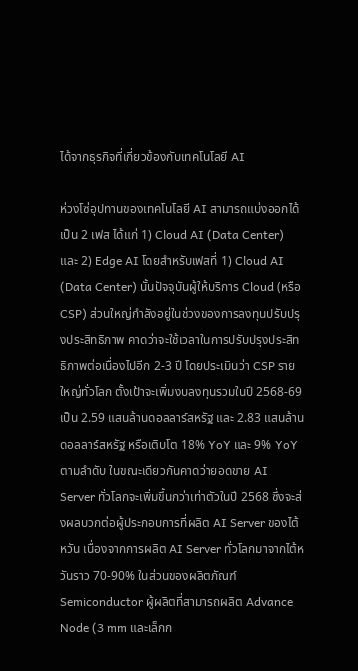ได้จากธุรกิจที่เกี่ยวข้องกับเทคโนโลยี AI

ห่วงโซ่อุปทานของเทคโนโลยี AI สามารถแบ่งออกได้เป็น 2 เฟส ได้แก่ 1) Cloud AI (Data Center) และ 2) Edge AI โดยสำหรับเฟสที่ 1) Cloud AI (Data Center) นั้นปัจจุบันผู้ให้บริการ Cloud (หรือ CSP) ส่วนใหญ่กำลังอยู่ในช่วงของการลงทุนปรับปรุงประสิทธิภาพ คาดว่าจะใช้เวลาในการปรับปรุงประสิทธิภาพต่อเนื่องไปอีก 2-3 ปี โดยประเมินว่า CSP รายใหญ่ทั่วโลก ตั้งเป้าจะเพิ่มงบลงทุนรวมในปี 2568-69 เป็น 2.59 แสนล้านดอลลาร์สหรัฐ และ 2.83 แสนล้านดอลลาร์สหรัฐ หรือเติบโต 18% YoY และ 9% YoY ตามลำดับ ในขณะเดียวกันคาดว่ายอดขาย AI Server ทั่วโลกจะเพิ่มขึ้นกว่าเท่าตัวในปี 2568 ซึ่งจะส่งผลบวกต่อผู้ประกอบการที่ผลิต AI Server ของไต้หวัน เนื่องจากการผลิต AI Server ทั่วโลกมาจากไต้หวันราว 70-90% ในส่วนของผลิตภัณฑ์ Semiconductor ผู้ผลิตที่สามารถผลิต Advance Node (3 mm และเล็กก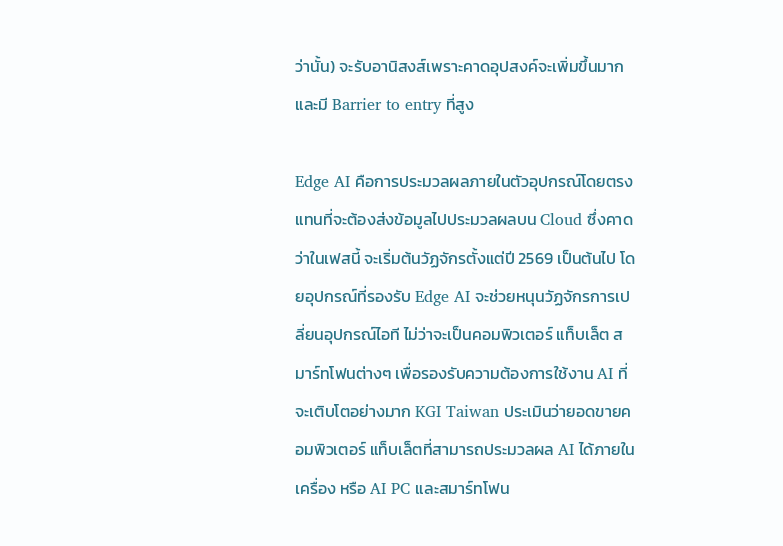ว่านั้น) จะรับอานิสงส์เพราะคาดอุปสงค์จะเพิ่มขึ้นมาก และมี Barrier to entry ที่สูง

Edge AI คือการประมวลผลภายในตัวอุปกรณ์โดยตรง แทนที่จะต้องส่งข้อมูลไปประมวลผลบน Cloud ซึ่งคาดว่าในเฟสนี้ จะเริ่มต้นวัฏจักรตั้งแต่ปี 2569 เป็นต้นไป โดยอุปกรณ์ที่รองรับ Edge AI จะช่วยหนุนวัฏจักรการเปลี่ยนอุปกรณ์ไอที ไม่ว่าจะเป็นคอมพิวเตอร์ แท็บเล็ต สมาร์ทโฟนต่างๆ เพื่อรองรับความต้องการใช้งาน AI ที่จะเติบโตอย่างมาก KGI Taiwan ประเมินว่ายอดขายคอมพิวเตอร์ แท็บเล็ตที่สามารถประมวลผล AI ได้ภายในเครื่อง หรือ AI PC และสมาร์ทโฟน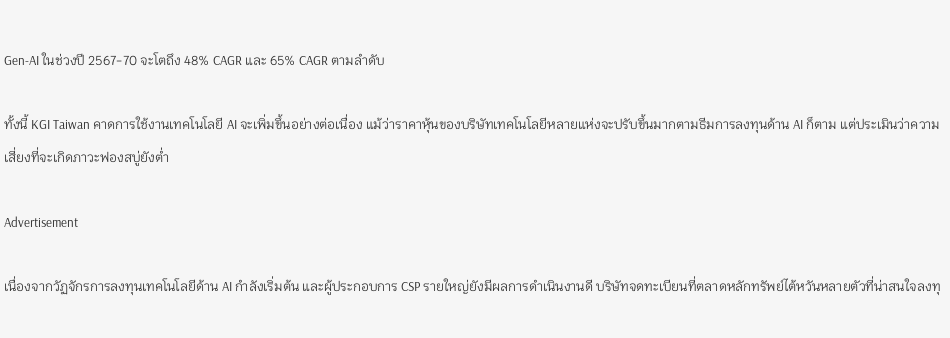Gen-AI ในช่วงปี 2567-70 จะโตถึง 48% CAGR และ 65% CAGR ตามลำดับ

ทั้งนี้ KGI Taiwan คาดการใช้งานเทคโนโลยี AI จะเพิ่มขึ้นอย่างต่อเนื่อง แม้ว่าราคาหุ้นของบริษัทเทคโนโลยีหลายแห่งจะปรับขึ้นมากตามธีมการลงทุนด้าน AI ก็ตาม แต่ประเมินว่าความเสี่ยงที่จะเกิดภาวะฟองสบู่ยังต่ำ

Advertisement

เนื่องจากวัฏจักรการลงทุนเทคโนโลยีด้าน AI กำลังเริ่มต้น และผู้ประกอบการ CSP รายใหญ่ยังมีผลการดำเนินงานดี บริษัทจดทะเบียนที่ตลาดหลักทรัพย์ไต้หวันหลายตัวที่น่าสนใจลงทุ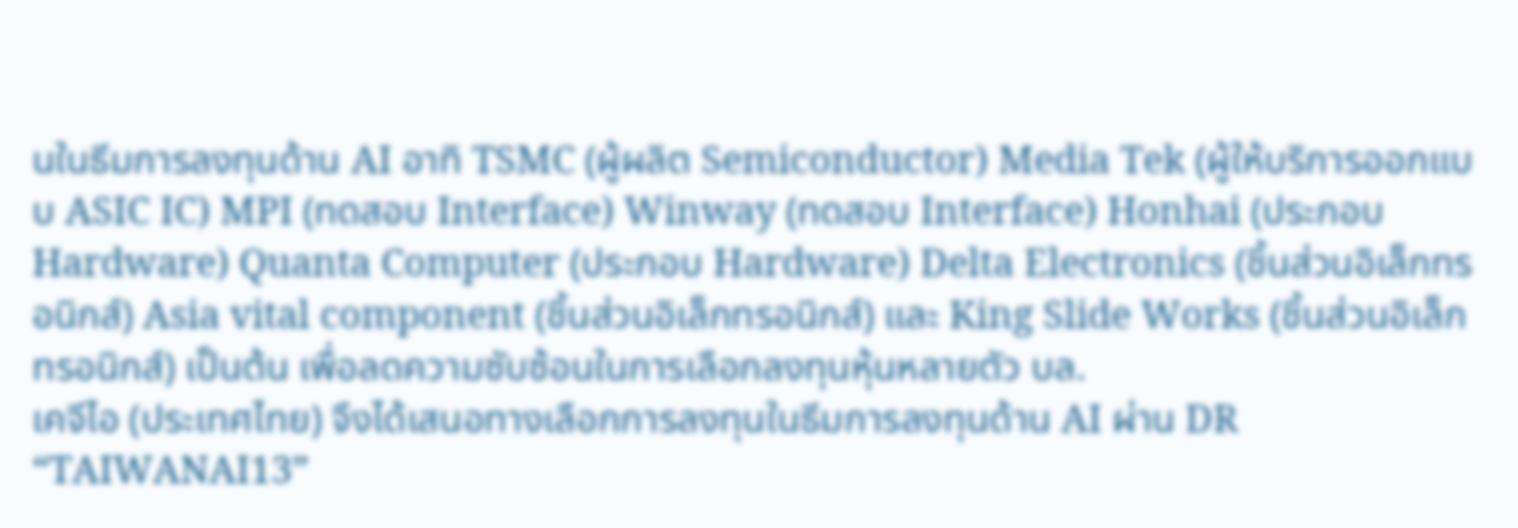นในธีมการลงทุนด้าน AI อาทิ TSMC (ผู้ผลิต Semiconductor) Media Tek (ผู้ให้บริการออกแบบ ASIC IC) MPI (ทดสอบ Interface) Winway (ทดสอบ Interface) Honhai (ประกอบ Hardware) Quanta Computer (ประกอบ Hardware) Delta Electronics (ชิ้นส่วนอิเล็กทรอนิกส์) Asia vital component (ชิ้นส่วนอิเล็กทรอนิกส์) และ King Slide Works (ชิ้นส่วนอิเล็กทรอนิกส์) เป็นต้น เพื่อลดความซับซ้อนในการเลือกลงทุนหุ้นหลายตัว บล.
เคจีไอ (ประเทศไทย) จึงได้เสนอทางเลือกการลงทุนในธีมการลงทุนด้าน AI ผ่าน DR “TAIWANAI13”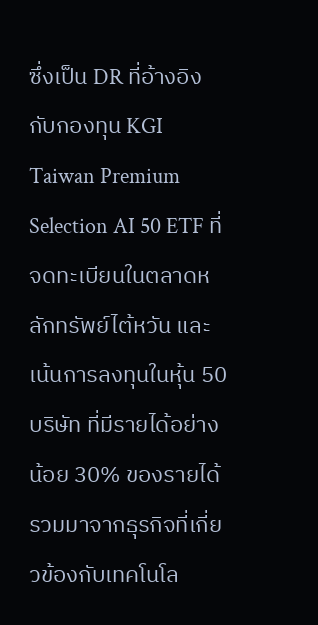ซึ่งเป็น DR ที่อ้างอิงกับกองทุน KGI Taiwan Premium Selection AI 50 ETF ที่จดทะเบียนในตลาดหลักทรัพย์ไต้หวัน และเน้นการลงทุนในหุ้น 50 บริษัท ที่มีรายได้อย่างน้อย 30% ของรายได้รวมมาจากธุรกิจที่เกี่ยวข้องกับเทคโนโล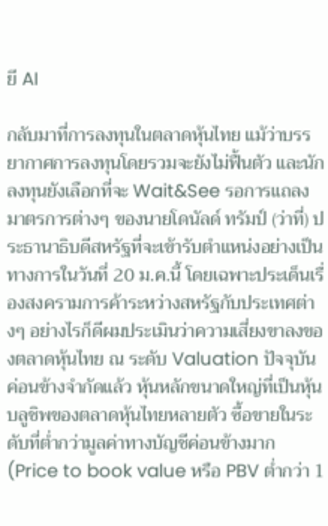ยี AI

กลับมาที่การลงทุนในตลาดหุ้นไทย แม้ว่าบรรยากาศการลงทุนโดยรวมจะยังไม่ฟื้นตัว และนักลงทุนยังเลือกที่จะ Wait&See รอการแถลงมาตรการต่างๆ ของนายโดนัลด์ ทรัมป์ (ว่าที่) ประธานาธิบดีสหรัฐที่จะเข้ารับตำแหน่งอย่างเป็นทางการในวันที่ 20 ม.ค.นี้ โดยเฉพาะประเด็นเรื่องสงครามการค้าระหว่างสหรัฐกับประเทศต่างๆ อย่างไรก็ดีผมประเมินว่าความเสี่ยงขาลงของตลาดหุ้นไทย ณ ระดับ Valuation ปัจจุบันค่อนข้างจำกัดแล้ว หุ้นหลักขนาดใหญ่ที่เป็นหุ้นบลูชิพของตลาดหุ้นไทยหลายตัว ซื้อขายในระดับที่ต่ำกว่ามูลค่าทางบัญชีค่อนข้างมาก (Price to book value หรือ PBV ต่ำกว่า 1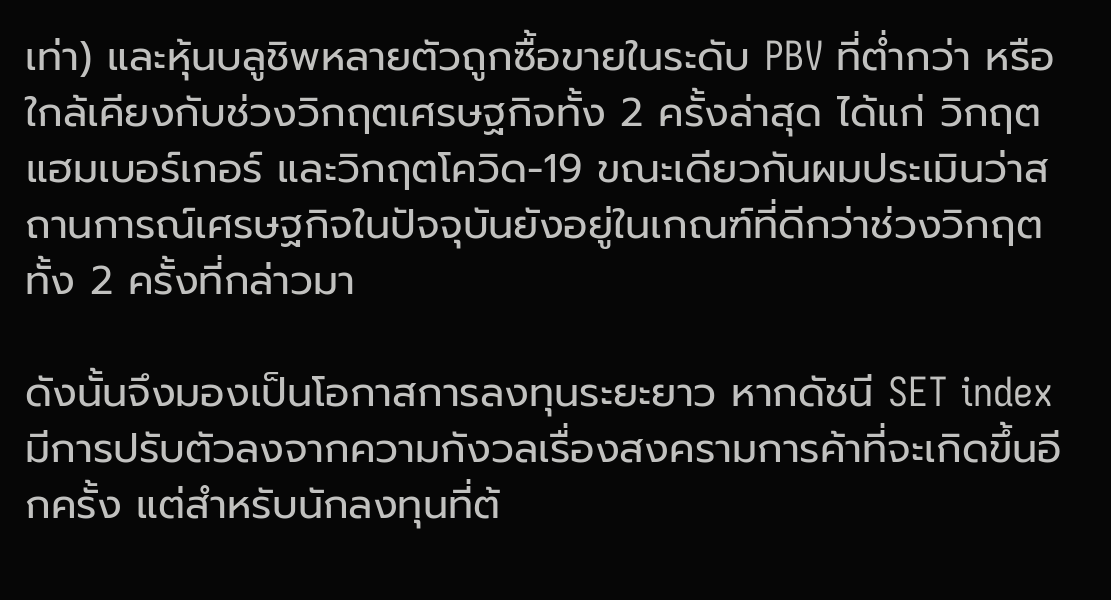เท่า) และหุ้นบลูชิพหลายตัวถูกซื้อขายในระดับ PBV ที่ต่ำกว่า หรือใกล้เคียงกับช่วงวิกฤตเศรษฐกิจทั้ง 2 ครั้งล่าสุด ได้แก่ วิกฤตแฮมเบอร์เกอร์ และวิกฤตโควิด-19 ขณะเดียวกันผมประเมินว่าสถานการณ์เศรษฐกิจในปัจจุบันยังอยู่ในเกณฑ์ที่ดีกว่าช่วงวิกฤตทั้ง 2 ครั้งที่กล่าวมา

ดังนั้นจึงมองเป็นโอกาสการลงทุนระยะยาว หากดัชนี SET index มีการปรับตัวลงจากความกังวลเรื่องสงครามการค้าที่จะเกิดขึ้นอีกครั้ง แต่สำหรับนักลงทุนที่ต้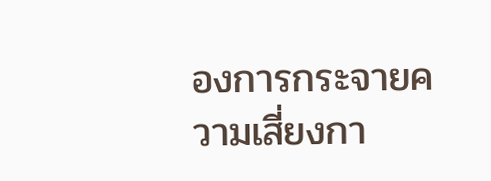องการกระจายความเสี่ยงกา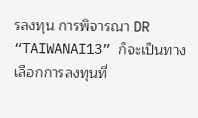รลงทุน การพิจารณา DR “TAIWANAI13” ก็จะเป็นทางเลือกการลงทุนที่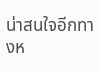น่าสนใจอีกทางห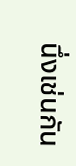นึ่งเช่นกัน